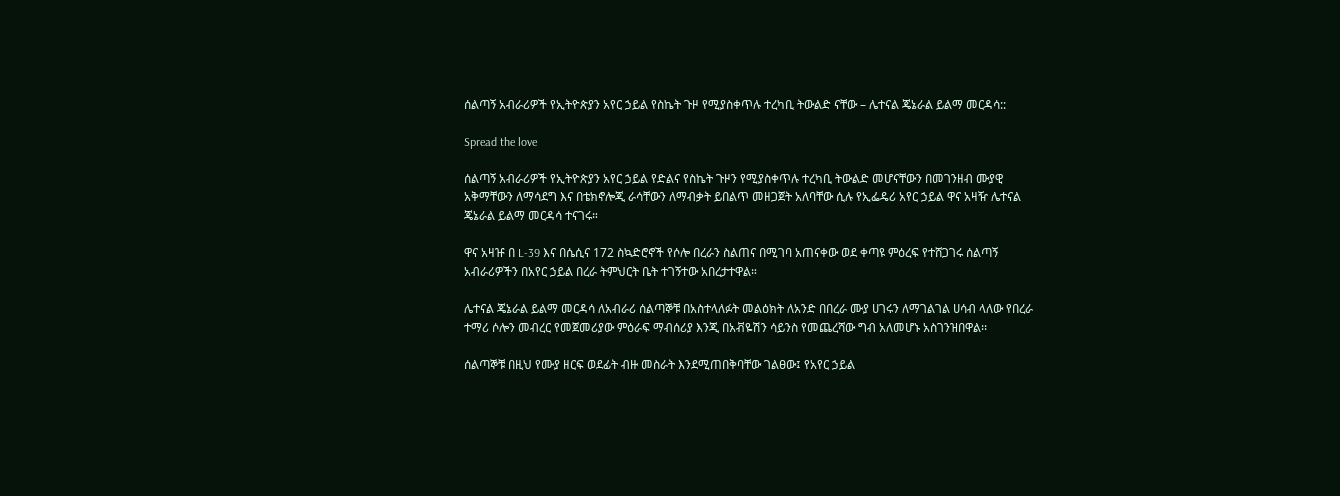ሰልጣኝ አብራሪዎች የኢትዮጵያን አየር ኃይል የስኬት ጉዞ የሚያስቀጥሉ ተረካቢ ትውልድ ናቸው – ሌተናል ጄኔራል ይልማ መርዳሳ::

Spread the love

ሰልጣኝ አብራሪዎች የኢትዮጵያን አየር ኃይል የድልና የስኬት ጉዞን የሚያስቀጥሉ ተረካቢ ትውልድ መሆናቸውን በመገንዘብ ሙያዊ አቅማቸውን ለማሳደግ እና በቴክኖሎጂ ራሳቸውን ለማብቃት ይበልጥ መዘጋጀት አለባቸው ሲሉ የኢፌዴሪ አየር ኃይል ዋና አዛዥ ሌተናል ጄኔራል ይልማ መርዳሳ ተናገሩ።

ዋና አዛዡ በ L-39 እና በሴሲና 172 ስኳድሮኖች የሶሎ በረራን ስልጠና በሚገባ አጠናቀው ወደ ቀጣዩ ምዕረፍ የተሸጋገሩ ሰልጣኝ አብራሪዎችን በአየር ኃይል በረራ ትምህርት ቤት ተገኝተው አበረታተዋል።

ሌተናል ጄኔራል ይልማ መርዳሳ ለአብራሪ ሰልጣኞቹ በአስተላለፉት መልዕክት ለአንድ በበረራ ሙያ ሀገሩን ለማገልገል ሀሳብ ላለው የበረራ ተማሪ ሶሎን መብረር የመጀመሪያው ምዕራፍ ማብሰሪያ እንጂ በአቭዬሽን ሳይንስ የመጨረሻው ግብ አለመሆኑ አስገንዝበዋል፡፡

ሰልጣኞቹ በዚህ የሙያ ዘርፍ ወደፊት ብዙ መስራት እንደሚጠበቅባቸው ገልፀው፤ የአየር ኃይል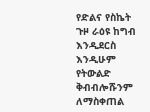የድልና የስኬት ጉዞ ራዕዩ ከግብ እንዲደርስ እንዲሁም የትውልድ ቅብብሎሹንም ለማስቀጠል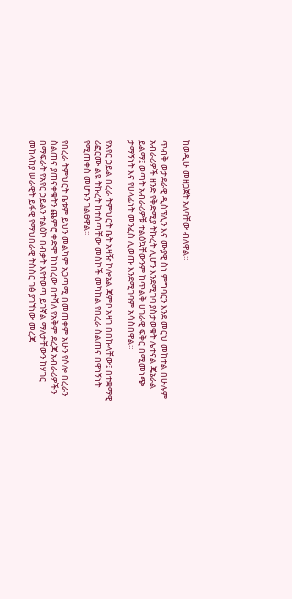ከወዲሁ መዘጋጀት አለባቸው ብለዋል።

ጥብቅ ወታደራዊ ዲስፕሊን እና ሙያዊ ስነ ምግባርን እንደ መርህ መከተል በሁሉም አብራሪዎች ዘንድ የቅድሚያ ትኩረት ሊሆን እንደሚገባ ያስታወቁት ሌተናል ጄኔራል ይልማ፤ ወጣት አብራሪዎቹ ተልዕኳቸውንም ከጥልቅ ሀገራዊ ፍቅር በሚመነጭ ታማኝነት እና የሀላፊነት መንፈስ ሊወጡ እንደሚገባም አሳስበዋል።

የአየር ኃይል በረራ ትምህርት ቤት አዛዥ ኮሎኔል ጃምቦ አዛገ በበኩላቸው፤ በተቋማዊ ሪፎርሙ ልዩ ትኩረት ከተሰጣቸው መስኮች መካከል የበረራ ስልጠና በዋነኝነት የሚጠቀስ መሆኑን ገልፀዋል፡፡

የበረራ ትምህርት ቤቱም ይህን መልካም አጋጣሚ በመጠቀም አሁን የሶሎ በረራን ስልጠና ያጠናቀቁትን ጨምሮ ቀድሞ ከነበረው በተሻለ የአቅም ደረጃ አብራሪዎችን በማፍራት የአየር ኃይልን ተልዕኮ በብቃት እየተወጣ ይገኛል ማለታቸውን ከሃገር መከላከያ ሠራዊት ይፋዊ የማህበራዊ ትስስር ገፅ ያገኘነው መረጃ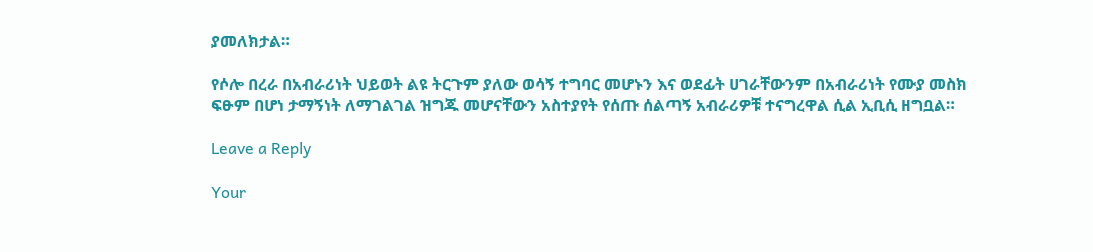ያመለክታል።

የሶሎ በረራ በአብራሪነት ህይወት ልዩ ትርጉም ያለው ወሳኝ ተግባር መሆኑን እና ወደፊት ሀገራቸውንም በአብራሪነት የሙያ መስክ ፍፁም በሆነ ታማኝነት ለማገልገል ዝግጁ መሆናቸውን አስተያየት የሰጡ ሰልጣኝ አብራሪዎቹ ተናግረዋል ሲል ኢቢሲ ዘግቧል።

Leave a Reply

Your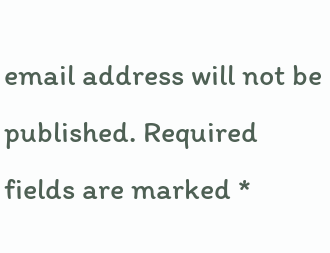email address will not be published. Required fields are marked *